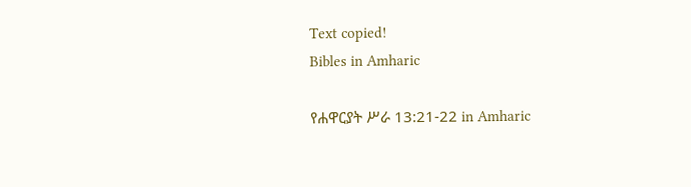Text copied!
Bibles in Amharic

የሐዋርያት ሥራ 13:21-22 in Amharic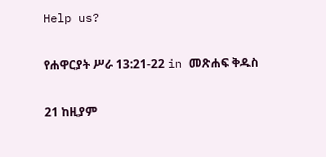Help us?

የሐዋርያት ሥራ 13:21-22 in መጽሐፍ ቅዱስ

21 ከዚያም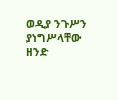ወዲያ ንጉሥን ያነግሥላቸው ዘንድ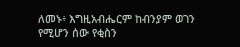ለመኑ፥ እግዚአብሔርም ከብንያም ወገን የሚሆን ሰው የቂስን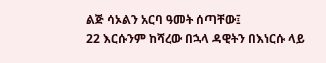ልጅ ሳኦልን አርባ ዓመት ሰጣቸው፤
22 እርሱንም ከሻረው በኋላ ዳዊትን በእነርሱ ላይ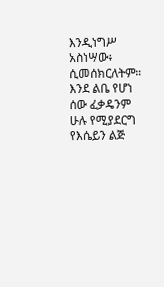እንዲነግሥ አስነሣው፥ ሲመሰክርለትም። እንደ ልቤ የሆነ ሰው ፈቃዴንም ሁሉ የሚያደርግ የእሴይን ልጅ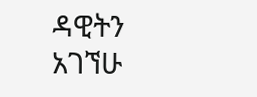ዳዊትን አገኘሁ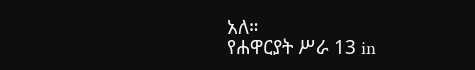አለ።
የሐዋርያት ሥራ 13 in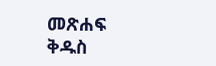መጽሐፍ ቅዱስ